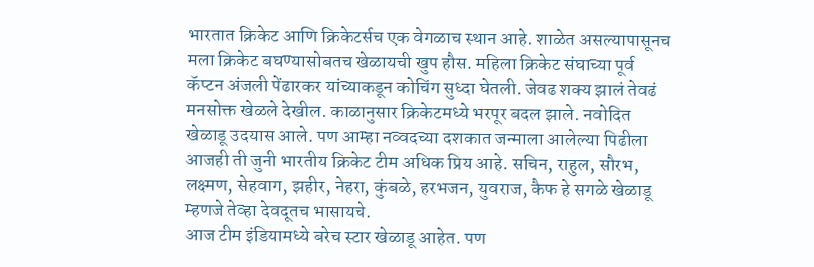भारतात क्रिकेट आणि क्रिकेटर्सच एक वेगळाच स्थान आहे. शाळेत असल्यापासूनच मला क्रिकेट बघण्यासोबतच खेळायची खुप हौस. महिला क्रिकेट संघाच्या पूर्व कॅप्टन अंजली पेंढारकर यांच्याकडून कोचिंग सुध्दा घेतली. जेवढ शक्य झालं तेवढं मनसोक्त खेळले देखील. काळानुसार क्रिकेटमध्ये भरपूर बदल झाले. नवोदित खेळाडू उदयास आले. पण आम्हा नव्वदच्या दशकात जन्माला आलेल्या पिढीला आजही ती जुनी भारतीय क्रिकेट टीम अधिक प्रिय आहे. सचिन, राहुल, सौरभ, लक्ष्मण, सेहवाग, झहीर, नेहरा, कुंबळे, हरभजन, युवराज, कैफ हे सगळे खेळाडू म्हणजे तेव्हा देवदूतच भासायचे.
आज टीम इंडियामध्ये बरेच स्टार खेळाडू आहेत. पण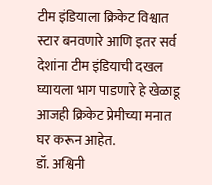टीम इंडियाला क्रिकेट विश्वात स्टार बनवणारे आणि इतर सर्व देशांना टीम इंडियाची दखल घ्यायला भाग पाडणारे हे खेळाडू आजही क्रिकेट प्रेमीच्या मनात घर करून आहेत.
डॉ. अश्विनी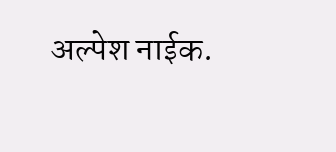अल्पेश नाईक.